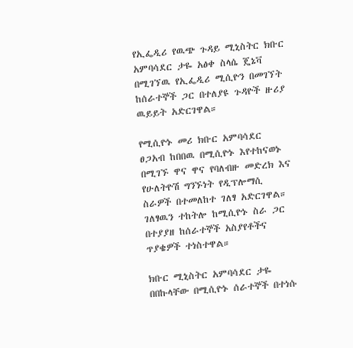የኢፌዲሪ የዉጭ ጉዳይ ሚኒስትር ክቡር አምባሳደር ታዬ አፅቀ ስላሴ ጄኔቫ በሚገኘዉ የኢፌዲሪ ሚሲዮን በመገኘት ከሰራተኞች ጋር በተለያዩ ጉዳዮች ዙሪያ ዉይይት አድርገዋል።

የሚሲዮኑ መሪ ክቡር አምባሳደር ፀጋአብ ከበበዉ በሚሲዮኑ እየተከናወኑ በሚገኙ ዋና ዋና የባለብዙ መድረክ እና የሁለትዮሽ ግንኙነት የዲፕሎማሲ ስራዎች በተመለከተ ገለፃ አድርገዋል። ገለፃዉን ተከትሎ ከሚሲዮኑ ስራ ጋር በተያያዘ ከሰራተኞች አስያየቶችና ጥያቄዎች ተነስተዋል።

ክቡር ሚኒስትር አምባሳደር ታዬ በበኩላቸው በሚሲዮኑ ሰራተኞች በተነሱ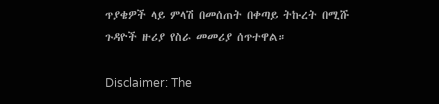ጥያቄዎች ላይ ምላሽ በመሰጠት በቀጣይ ትኩረት በሚሹ ጉዳዮች ዙሪያ የስራ መመሪያ ሰጥተዋል።

Disclaimer: The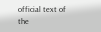official text of the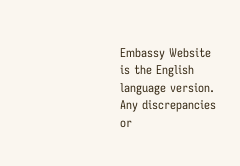Embassy Website is the English language version. Any discrepancies or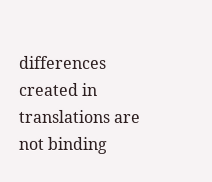differences created in translations are not binding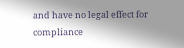and have no legal effect for compliance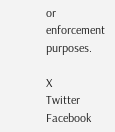or enforcement purposes.

X
Twitter
Facebook